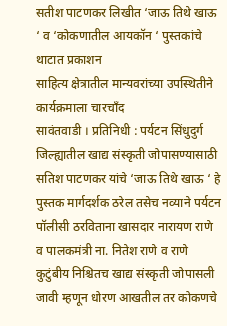सतीश पाटणकर लिखीत ‘जाऊ तिथे खाऊ ‘ व ‘कोकणातील आयकॉन ‘ पुस्तकांचे थाटात प्रकाशन
साहित्य क्षेत्रातील मान्यवरांच्या उपस्थितीने कार्यक्रमाला चारचाँद
सावंतवाडी । प्रतिनिधी : पर्यटन सिंधुदुर्ग जिल्ह्यातील खाद्य संस्कृती जोपासण्यासाठी सतिश पाटणकर यांचे ‘जाऊ तिथे खाऊ ‘ हे पुस्तक मार्गदर्शक ठरेल तसेच नव्याने पर्यटन पॉलीसी ठरविताना खासदार नारायण राणे व पालकमंत्री ना. नितेश राणे व राणे कुटुंबीय निश्चितच खाद्य संस्कृती जोपासली जावी म्हणून धोरण आखतील तर कोकणचे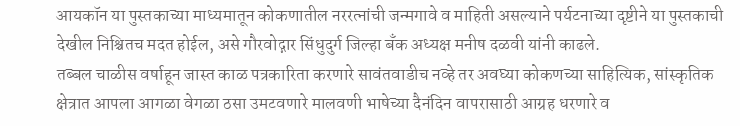आयकॉन या पुस्तकाच्या माध्यमातून कोकणातील नररत्नांची जन्मगावे व माहिती असल्याने पर्यटनाच्या दृष्टीने या पुस्तकाची देखील निश्चितच मदत होईल, असे गौरवोद्गार सिंधुदुर्ग जिल्हा बँक अध्यक्ष मनीष दळवी यांनी काढले.
तब्बल चाळीस वर्षाहून जास्त काळ पत्रकारिता करणारे सावंतवाडीच नव्हे तर अवघ्या कोकणच्या साहित्यिक, सांस्कृतिक क्षेत्रात आपला आगळा वेगळा ठसा उमटवणारे मालवणी भाषेच्या दैनंदिन वापरासाठी आग्रह धरणारे व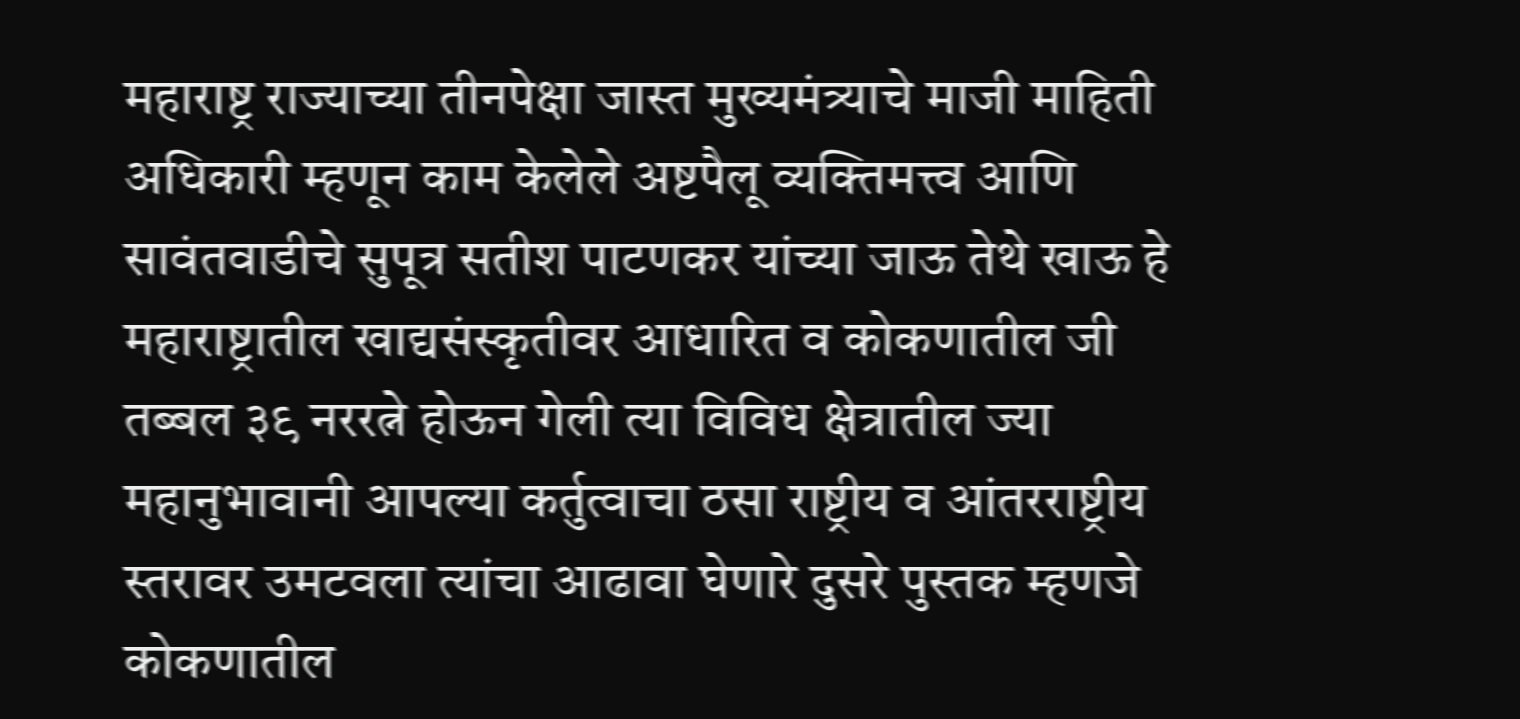महाराष्ट्र राज्याच्या तीनपेक्षा जास्त मुख्यमंत्र्याचे माजी माहिती अधिकारी म्हणून काम केलेले अष्टपैलू व्यक्तिमत्त्व आणि सावंतवाडीचे सुपूत्र सतीश पाटणकर यांच्या जाऊ तेथे खाऊ हे महाराष्ट्रातील खाद्यसंस्कृतीवर आधारित व कोकणातील जी तब्बल ३९ नररत्ने होऊन गेली त्या विविध क्षेत्रातील ज्या महानुभावानी आपल्या कर्तुत्वाचा ठसा राष्ट्रीय व आंतरराष्ट्रीय स्तरावर उमटवला त्यांचा आढावा घेणारे दुसरे पुस्तक म्हणजे कोकणातील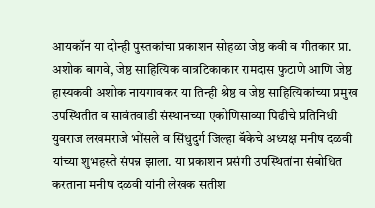आयकॉन या दोन्ही पुस्तकांचा प्रकाशन सोहळा जेष्ठ कवी व गीतकार प्रा. अशोक बागवे, जेष्ठ साहित्यिक वात्रटिकाकार रामदास फुटाणे आणि जेष्ठ हास्यकवी अशोक नायगावकर या तिन्ही श्रेष्ठ व जेष्ठ साहित्यिकांच्या प्रमुख उपस्थितीत व सावंतवाडी संस्थानच्या एकोणिसाव्या पिढीचे प्रतिनिधी युवराज लखमराजे भोंसले व सिंधुदुर्ग जिल्हा बॅकेचे अध्यक्ष मनीष दळवी यांच्या शुभहस्ते संपन्न झाला. या प्रकाशन प्रसंगी उपस्थितांना संबोधित करताना मनीष दळवी यांनी लेखक सतीश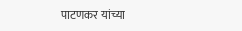पाटणकर यांच्या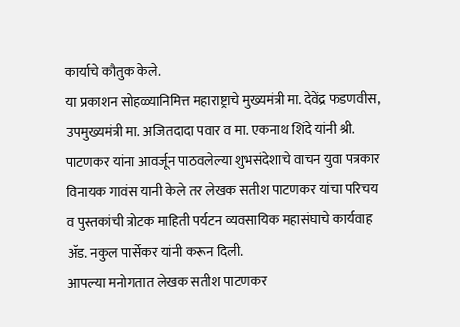कार्याचे कौतुक केले.
या प्रकाशन सोहळ्यानिमित्त महाराष्ट्राचे मुख्यमंत्री मा. देवेंद्र फडणवीस, उपमुख्यमंत्री मा. अजितदादा पवार व मा. एकनाथ शिंदे यांनी श्री. पाटणकर यांना आवर्जून पाठवलेल्या शुभसंदेशाचे वाचन युवा पत्रकार विनायक गावंस यानी केले तर लेखक सतीश पाटणकर यांचा परिचय व पुस्तकांची त्रोटक माहिती पर्यटन व्यवसायिक महासंघाचे कार्यवाह ॲड. नकुल पार्सेकर यांनी करून दिली.
आपल्या मनोगतात लेखक सतीश पाटणकर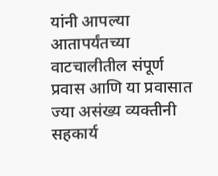यांनी आपल्या आतापर्यंतच्या वाटचालीतील संपूर्ण प्रवास आणि या प्रवासात ज्या असंख्य व्यक्तीनी सहकार्य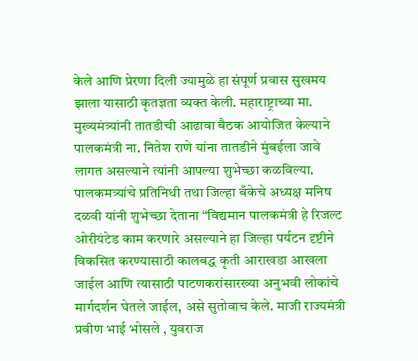केले आणि प्रेरणा दिली ज्यामुळे हा संपूर्ण प्रवास सुखमय झाला यासाठी कृतज्ञता व्यक्त केली. महाराष्ट्राच्या मा. मुख्यमंत्र्यांनी तातडीची आढावा बैठक आयोजित केल्याने पालकमंत्री ना. नितेश राणे यांना तातडीने मुंबईला जावे लागत असल्याने त्यांनी आपल्या शुभेच्छा कळविल्या.
पालकमत्र्यांचे प्रतिनिधी तथा जिल्हा बँकेचे अध्यक्ष मनिष दळवी यांनी शुभेच्छा देताना “विद्यमान पालकमंत्री हे रिजल्ट ओरीयंटेड काम करणारे असल्याने हा जिल्हा पर्यटन दृष्टीने विकसित करण्यासाठी कालबद्ध कृती आराखडा आखला जाईल आणि त्यासाठी पाटणकरांसारख्या अनुभवी लोकांचे मार्गदर्शन घेतले जाईल, असे सुतोवाच केले. माजी राज्यमंत्री प्रवीण भाई भोसले , युवराज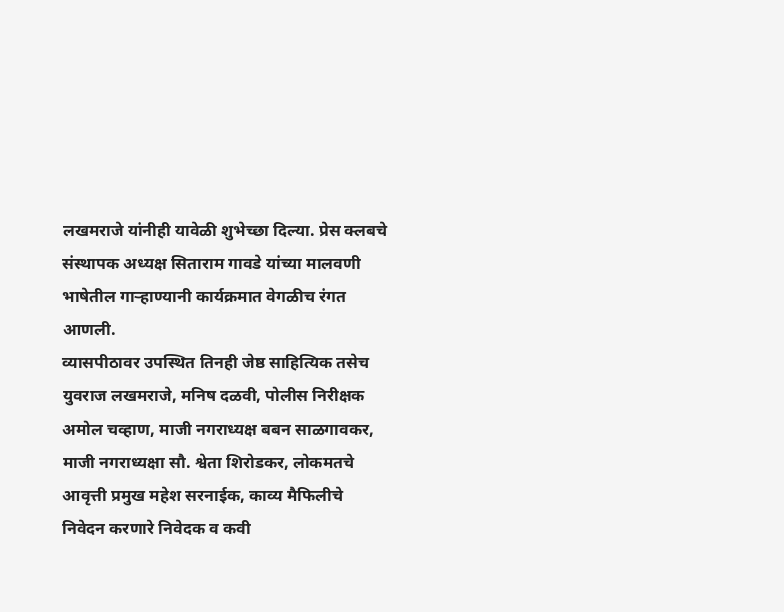लखमराजे यांनीही यावेळी शुभेच्छा दिल्या. प्रेस क्लबचे संस्थापक अध्यक्ष सिताराम गावडे यांच्या मालवणी भाषेतील गाऱ्हाण्यानी कार्यक्रमात वेगळीच रंगत आणली.
व्यासपीठावर उपस्थित तिनही जेष्ठ साहित्यिक तसेच युवराज लखमराजे, मनिष दळवी, पोलीस निरीक्षक अमोल चव्हाण, माजी नगराध्यक्ष बबन साळगावकर, माजी नगराध्यक्षा सौ. श्वेता शिरोडकर, लोकमतचे आवृत्ती प्रमुख महेश सरनाईक, काव्य मैफिलीचे निवेदन करणारे निवेदक व कवी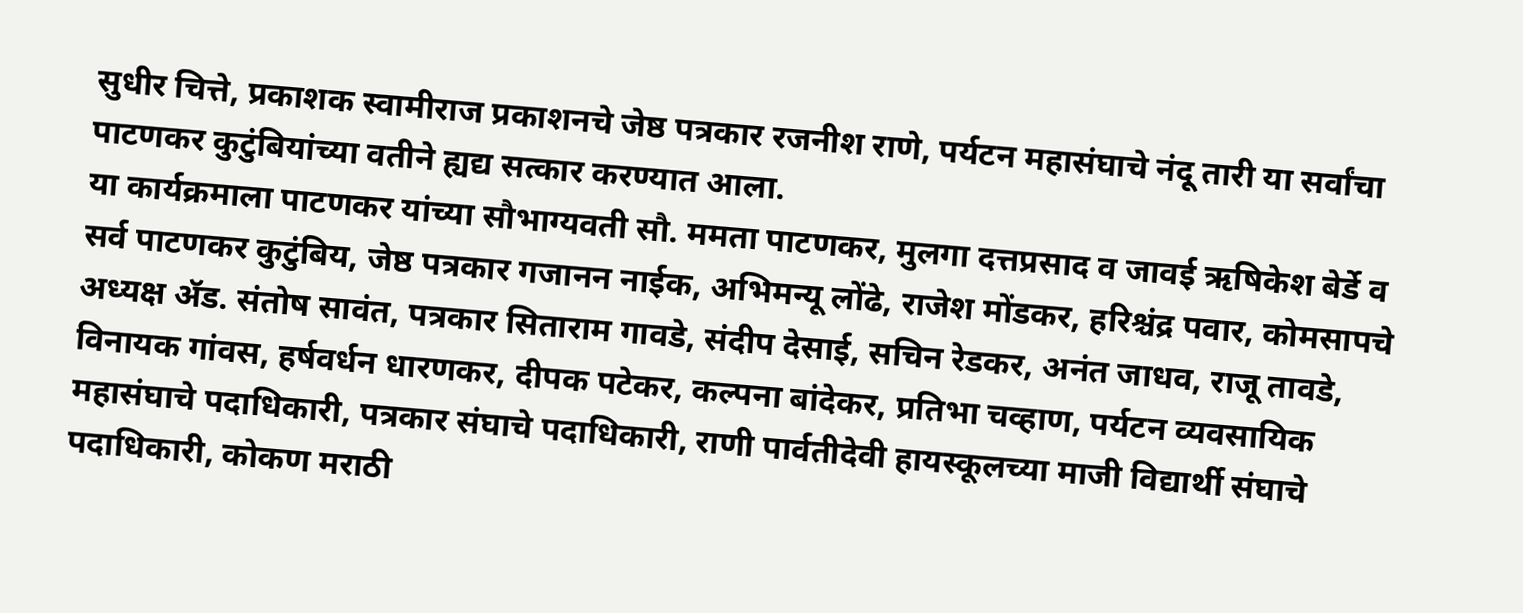सुधीर चित्ते, प्रकाशक स्वामीराज प्रकाशनचे जेष्ठ पत्रकार रजनीश राणे, पर्यटन महासंघाचे नंदू तारी या सर्वांचा पाटणकर कुटुंबियांच्या वतीने ह्यद्य सत्कार करण्यात आला.
या कार्यक्रमाला पाटणकर यांच्या सौभाग्यवती सौ. ममता पाटणकर, मुलगा दत्तप्रसाद व जावई ऋषिकेश बेर्डे व सर्व पाटणकर कुटुंबिय, जेष्ठ पत्रकार गजानन नाईक, अभिमन्यू लोंढे, राजेश मोंडकर, हरिश्चंद्र पवार, कोमसापचे अध्यक्ष ॲड. संतोष सावंत, पत्रकार सिताराम गावडे, संदीप देसाई, सचिन रेडकर, अनंत जाधव, राजू तावडे, विनायक गांवस, हर्षवर्धन धारणकर, दीपक पटेकर, कल्पना बांदेकर, प्रतिभा चव्हाण, पर्यटन व्यवसायिक महासंघाचे पदाधिकारी, पत्रकार संघाचे पदाधिकारी, राणी पार्वतीदेवी हायस्कूलच्या माजी विद्यार्थी संघाचे पदाधिकारी, कोकण मराठी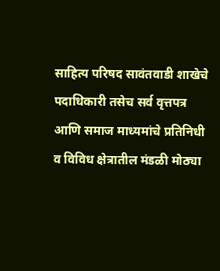साहित्य परिषद सावंतवाडी शाखेचे पदाधिकारी तसेच सर्व वृत्तपत्र आणि समाज माध्यमांचे प्रतिनिधी व विविध क्षेत्रातील मंडळी मोठ्या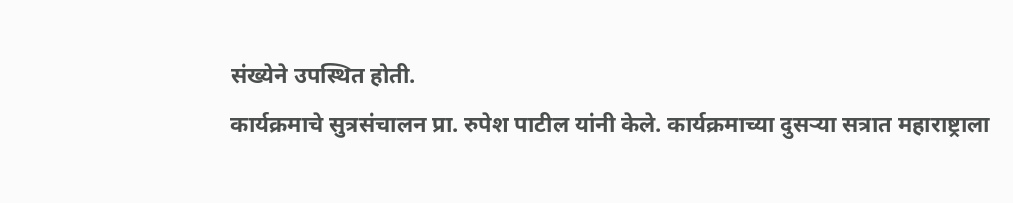संख्येने उपस्थित होती.
कार्यक्रमाचे सुत्रसंचालन प्रा. रुपेश पाटील यांनी केले. कार्यक्रमाच्या दुसऱ्या सत्रात महाराष्ट्राला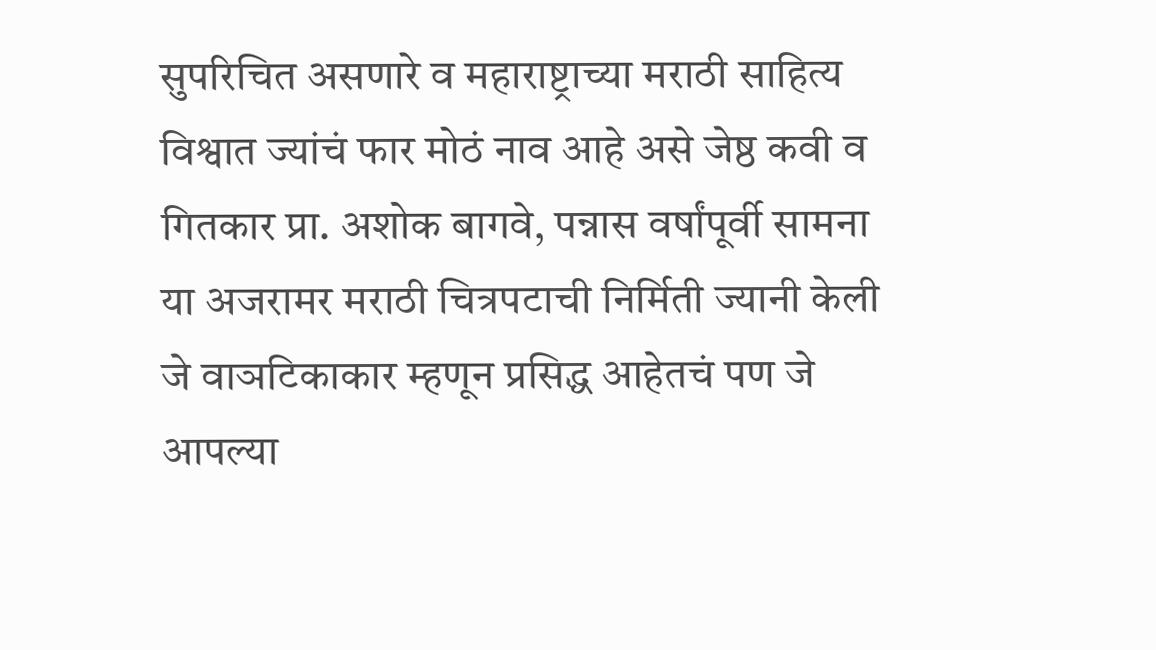सुपरिचित असणारे व महाराष्ट्राच्या मराठी साहित्य विश्वात ज्यांचं फार मोठं नाव आहे असे जेष्ठ कवी व गितकार प्रा. अशोक बागवे, पन्नास वर्षांपूर्वी सामना या अजरामर मराठी चित्रपटाची निर्मिती ज्यानी केली जे वाञटिकाकार म्हणून प्रसिद्ध आहेतचं पण जे आपल्या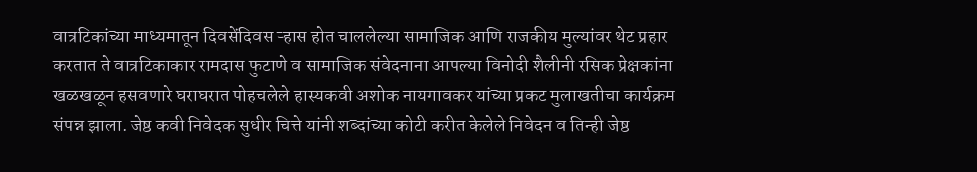वात्रटिकांच्या माध्यमातून दिवसेंदिवस ऱ्हास होत चाललेल्या सामाजिक आणि राजकीय मुल्यांवर थेट प्रहार करतात ते वात्रटिकाकार रामदास फुटाणे व सामाजिक संवेदनाना आपल्या विनोदी शैलीनी रसिक प्रेक्षकांना खळखळून हसवणारे घराघरात पोहचलेले हास्यकवी अशोक नायगावकर यांच्या प्रकट मुलाखतीचा कार्यक्रम संपन्न झाला. जेष्ठ कवी निवेदक सुधीर चित्ते यांनी शब्दांच्या कोटी करीत केलेले निवेदन व तिन्ही जेष्ठ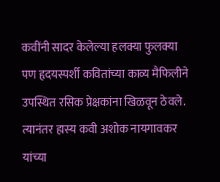कवींनी सादर केलेल्या हलक्या फुलक्या पण हृदयस्पर्शी कवितांच्या काव्य मैफिलीने उपस्थित रसिक प्रेक्षकांना खिळवून ठेवले. त्यानंतर हास्य कवी अशोक नायगावकर यांच्या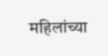महिलांच्या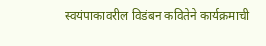स्वयंपाकावरील विडंबन कवितेने कार्यक्रमाची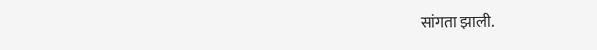सांगता झाली.